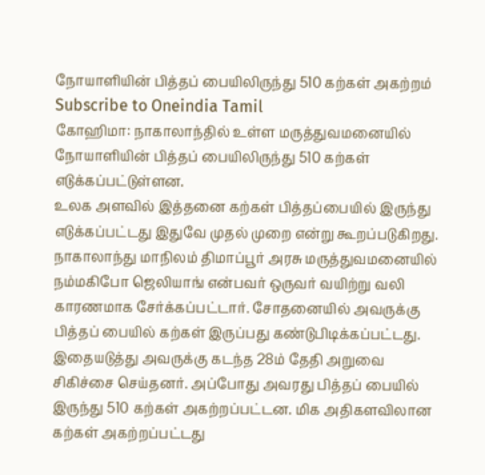நோயாளியின் பித்தப் பையிலிருந்து 510 கற்கள் அகற்றம்
Subscribe to Oneindia Tamil
கோஹிமா: நாகாலாந்தில் உள்ள மருத்துவமனையில் நோயாளியின் பித்தப் பையிலிருந்து 510 கற்கள் எடுக்கப்பட்டுள்ளன.
உலக அளவில் இத்தனை கற்கள் பித்தப்பையில் இருந்து எடுக்கப்பட்டது இதுவே முதல் முறை என்று கூறப்படுகிறது.
நாகாலாந்து மாநிலம் திமாப்பூர் அரசு மருத்துவமனையில் நம்மகிபோ ஜெலியாங் என்பவர் ஒருவர் வயிற்று வலி காரணமாக சேர்க்கப்பட்டார். சோதனையில் அவருக்கு பித்தப் பையில் கற்கள் இருப்பது கண்டுபிடிக்கப்பட்டது.
இதையடுத்து அவருக்கு கடந்த 28ம் தேதி அறுவை சிகிச்சை செய்தனர். அப்போது அவரது பித்தப் பையில் இருந்து 510 கற்கள் அகற்றப்பட்டன. மிக அதிகளவிலான கற்கள் அகற்றப்பட்டது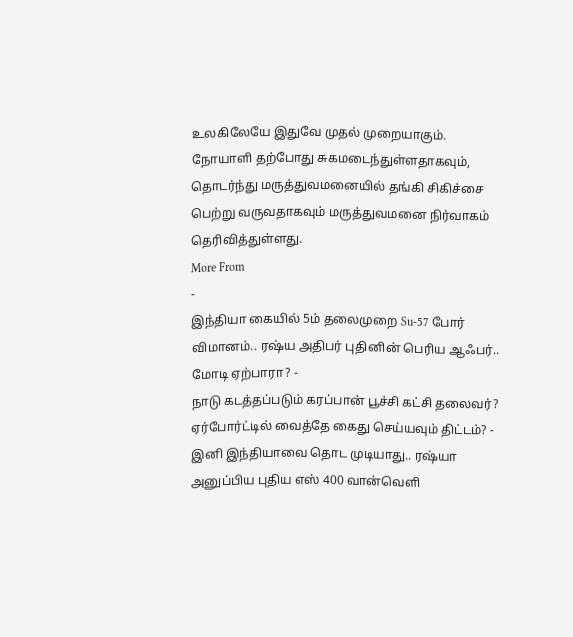உலகிலேயே இதுவே முதல் முறையாகும்.
நோயாளி தற்போது சுகமடைந்துள்ளதாகவும், தொடர்ந்து மருத்துவமனையில் தங்கி சிகிச்சை பெற்று வருவதாகவும் மருத்துவமனை நிர்வாகம் தெரிவித்துள்ளது.
More From
-
இந்தியா கையில் 5ம் தலைமுறை Su-57 போர் விமானம்.. ரஷ்ய அதிபர் புதினின் பெரிய ஆஃபர்.. மோடி ஏற்பாரா? -
நாடு கடத்தப்படும் கரப்பான் பூச்சி கட்சி தலைவர்? ஏர்போர்ட்டில் வைத்தே கைது செய்யவும் திட்டம்? -
இனி இந்தியாவை தொட முடியாது.. ரஷ்யா அனுப்பிய புதிய எஸ் 400 வான்வெளி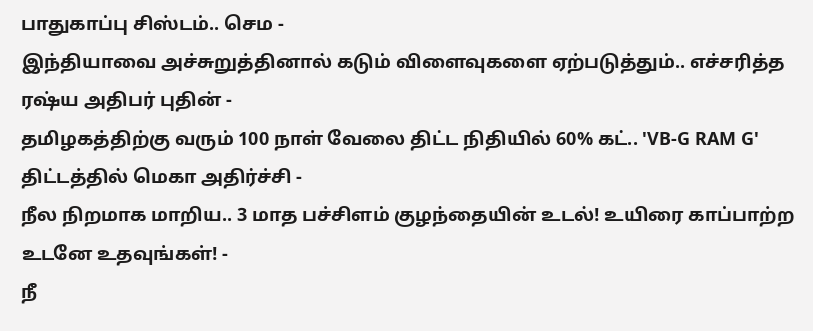பாதுகாப்பு சிஸ்டம்.. செம -
இந்தியாவை அச்சுறுத்தினால் கடும் விளைவுகளை ஏற்படுத்தும்.. எச்சரித்த ரஷ்ய அதிபர் புதின் -
தமிழகத்திற்கு வரும் 100 நாள் வேலை திட்ட நிதியில் 60% கட்.. 'VB-G RAM G' திட்டத்தில் மெகா அதிர்ச்சி -
நீல நிறமாக மாறிய.. 3 மாத பச்சிளம் குழந்தையின் உடல்! உயிரை காப்பாற்ற உடனே உதவுங்கள்! -
நீ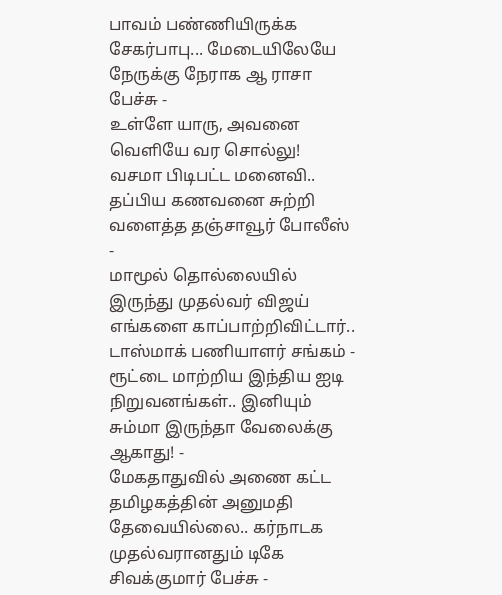பாவம் பண்ணியிருக்க சேகர்பாபு... மேடையிலேயே நேருக்கு நேராக ஆ ராசா பேச்சு -
உள்ளே யாரு, அவனை வெளியே வர சொல்லு! வசமா பிடிபட்ட மனைவி.. தப்பிய கணவனை சுற்றி வளைத்த தஞ்சாவூர் போலீஸ் -
மாமூல் தொல்லையில் இருந்து முதல்வர் விஜய் எங்களை காப்பாற்றிவிட்டார்.. டாஸ்மாக் பணியாளர் சங்கம் -
ரூட்டை மாற்றிய இந்திய ஐடி நிறுவனங்கள்.. இனியும் சும்மா இருந்தா வேலைக்கு ஆகாது! -
மேகதாதுவில் அணை கட்ட தமிழகத்தின் அனுமதி தேவையில்லை.. கர்நாடக முதல்வரானதும் டிகே சிவக்குமார் பேச்சு -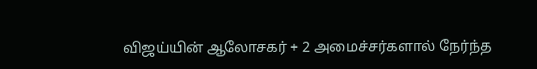விஜய்யின் ஆலோசகர் + 2 அமைச்சர்களால் நேர்ந்த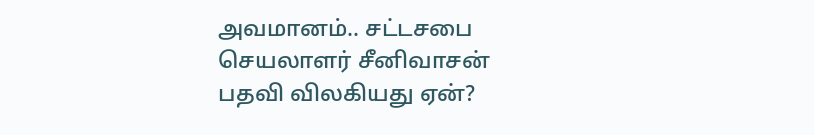அவமானம்.. சட்டசபை செயலாளர் சீனிவாசன் பதவி விலகியது ஏன்?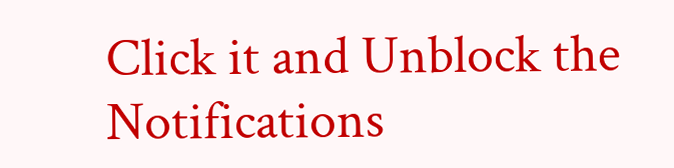Click it and Unblock the Notifications